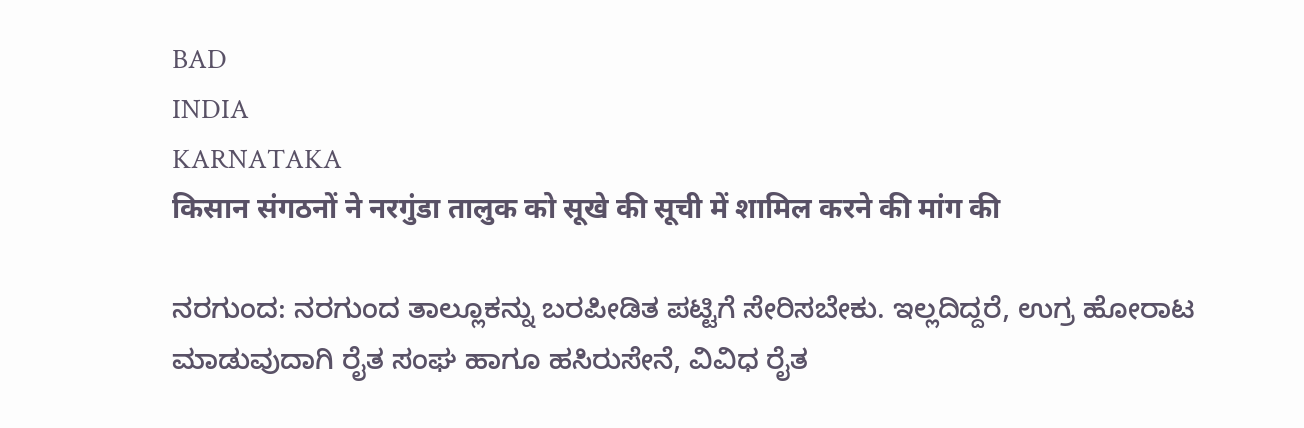BAD
INDIA
KARNATAKA
किसान संगठनों ने नरगुंडा तालुक को सूखे की सूची में शामिल करने की मांग की

ನರಗುಂದ: ನರಗುಂದ ತಾಲ್ಲೂಕನ್ನು ಬರಪೀಡಿತ ಪಟ್ಟಿಗೆ ಸೇರಿಸಬೇಕು. ಇಲ್ಲದಿದ್ದರೆ, ಉಗ್ರ ಹೋರಾಟ ಮಾಡುವುದಾಗಿ ರೈತ ಸಂಘ ಹಾಗೂ ಹಸಿರುಸೇನೆ, ವಿವಿಧ ರೈತ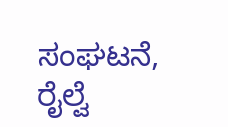ಸಂಘಟನೆ, ರೈಲ್ವೆ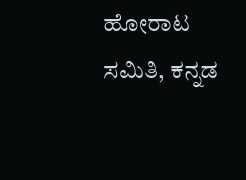ಹೋರಾಟ ಸಮಿತಿ, ಕನ್ನಡ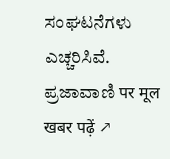ಸಂಘಟನೆಗಳು ಎಚ್ಚರಿಸಿವೆ.
ಪ್ರಜಾವಾಣಿ पर मूल खबर पढ़ें ↗